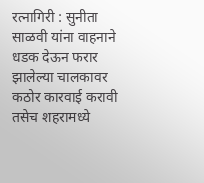रत्नागिरी : सुनीता साळवी यांना वाहनाने धडक देऊन फरार झालेल्या चालकावर कठोर कारवाई करावी तसेच शहरामध्ये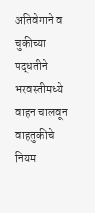अतिवेगाने व चुकीच्या पद्धतीने भरवस्तीमध्ये वाहन चालवून वाहतुकीचे नियम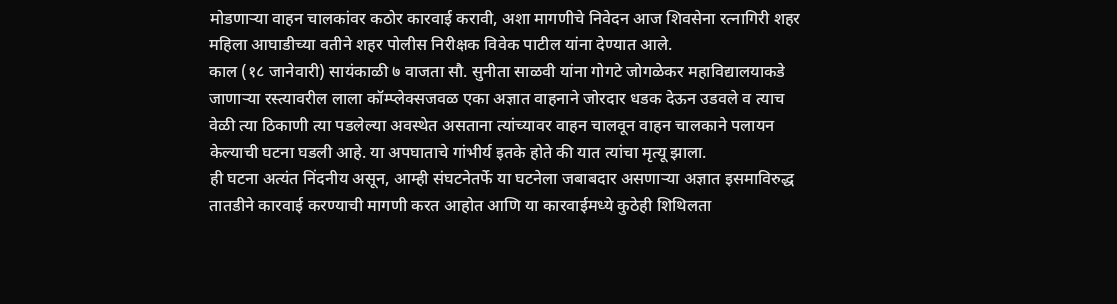मोडणाऱ्या वाहन चालकांवर कठोर कारवाई करावी, अशा मागणीचे निवेदन आज शिवसेना रत्नागिरी शहर महिला आघाडीच्या वतीने शहर पोलीस निरीक्षक विवेक पाटील यांना देण्यात आले.
काल (१८ जानेवारी) सायंकाळी ७ वाजता सौ. सुनीता साळवी यांना गोगटे जोगळेकर महाविद्यालयाकडे जाणाऱ्या रस्त्यावरील लाला कॉम्प्लेक्सजवळ एका अज्ञात वाहनाने जोरदार धडक देऊन उडवले व त्याच वेळी त्या ठिकाणी त्या पडलेल्या अवस्थेत असताना त्यांच्यावर वाहन चालवून वाहन चालकाने पलायन केल्याची घटना घडली आहे. या अपघाताचे गांभीर्य इतके होते की यात त्यांचा मृत्यू झाला.
ही घटना अत्यंत निंदनीय असून, आम्ही संघटनेतर्फे या घटनेला जबाबदार असणाऱ्या अज्ञात इसमाविरुद्ध तातडीने कारवाई करण्याची मागणी करत आहोत आणि या कारवाईमध्ये कुठेही शिथिलता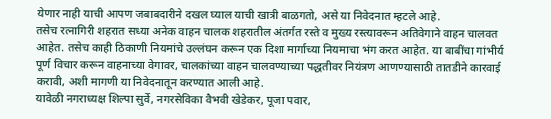येणार नाही याची आपण जबाबदारीने दखल घ्याल याची खात्री बाळगतो, असे या निवेदनात म्हटले आहे.
तसेच रत्नागिरी शहरात सध्या अनेक वाहन चालक शहरातील अंतर्गत रस्ते व मुख्य रस्त्यावरून अतिवेगाने वाहन चालवत आहेत. तसेच काही ठिकाणी नियमांचे उल्लंघन करून एक दिशा मार्गाच्या नियमाचा भंग करत आहेत. या बाबींचा गांभीर्य पूर्ण विचार करून वाहनाच्या वेगावर, चालकांच्या वाहन चालवण्याच्या पद्धतीवर नियंत्रण आणण्यासाठी तातडीने कारवाई करावी, अशी मागणी या निवेदनातून करण्यात आली आहे.
यावेळी नगराध्यक्ष शिल्पा सुर्वे, नगरसेविका वैभवी खेडेकर, पूजा पवार,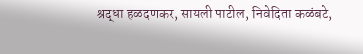श्रद्धा हळदणकर, सायली पाटील, निवेदिता कळंबटे,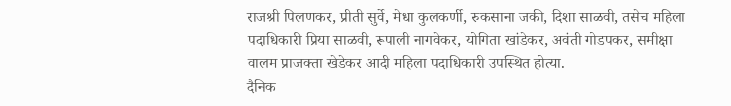राजश्री पिलणकर, प्रीती सुर्वे, मेधा कुलकर्णी, रुकसाना जकी, दिशा साळवी, तसेच महिला पदाधिकारी प्रिया साळवी, रूपाली नागवेकर, योगिता खांडेकर, अवंती गोडपकर, समीक्षा वालम प्राजक्ता खेडेकर आदी महिला पदाधिकारी उपस्थित होत्या.
दैनिक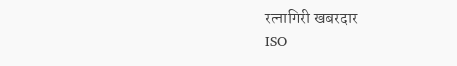रत्नागिरी खबरदार
ISO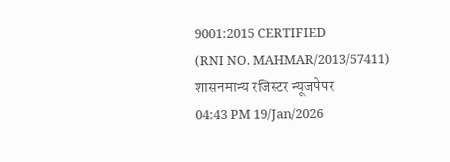9001:2015 CERTIFIED
(RNI NO. MAHMAR/2013/57411)
शासनमान्य रजिस्टर न्यूजपेपर
04:43 PM 19/Jan/2026